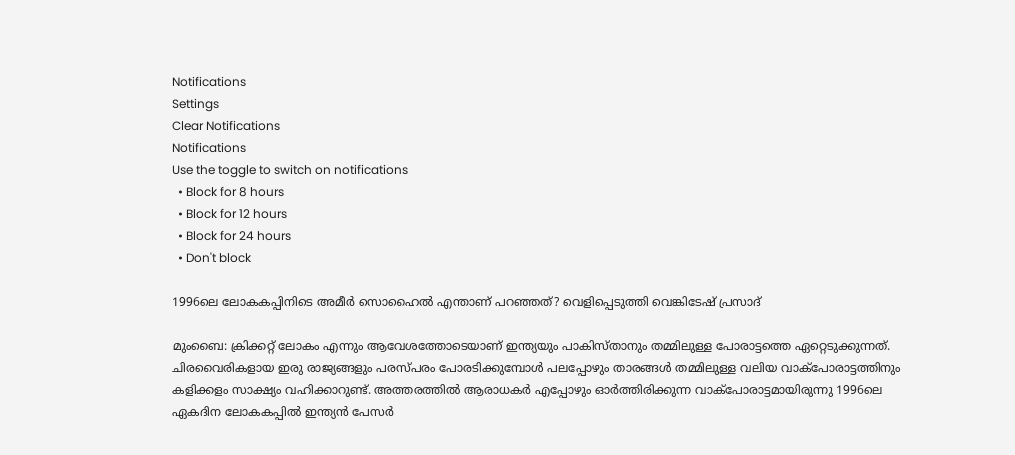Notifications
Settings
Clear Notifications
Notifications
Use the toggle to switch on notifications
  • Block for 8 hours
  • Block for 12 hours
  • Block for 24 hours
  • Don't block

1996ലെ ലോകകപ്പിനിടെ അമീര്‍ സൊഹൈല്‍ എന്താണ് പറഞ്ഞത്? വെളിപ്പെടുത്തി വെങ്കിടേഷ് പ്രസാദ്

മുംബൈ: ക്രിക്കറ്റ് ലോകം എന്നും ആവേശത്തോടെയാണ് ഇന്ത്യയും പാകിസ്താനും തമ്മിലുള്ള പോരാട്ടത്തെ ഏറ്റെടുക്കുന്നത്. ചിരവൈരികളായ ഇരു രാജ്യങ്ങളും പരസ്പരം പോരടിക്കുമ്പോള്‍ പലപ്പോഴും താരങ്ങള്‍ തമ്മിലുള്ള വലിയ വാക്‌പോരാട്ടത്തിനും കളിക്കളം സാക്ഷ്യം വഹിക്കാറുണ്ട്. അത്തരത്തില്‍ ആരാധകര്‍ എപ്പോഴും ഓര്‍ത്തിരിക്കുന്ന വാക്‌പോരാട്ടമായിരുന്നു 1996ലെ ഏകദിന ലോകകപ്പില്‍ ഇന്ത്യന്‍ പേസര്‍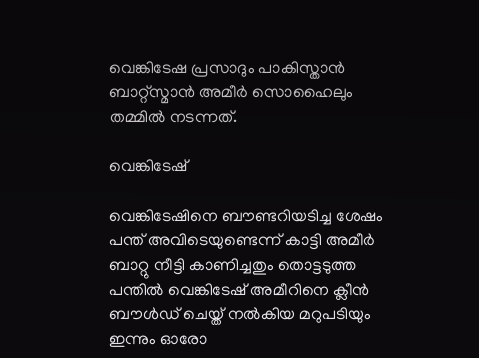വെങ്കിടേഷ പ്രസാദും പാകിസ്താന്‍ ബാറ്റ്‌സ്മാന്‍ അമീര്‍ സൊഹൈലും തമ്മില്‍ നടന്നത്.

വെങ്കിടേഷ്

വെങ്കിടേഷിനെ ബൗണ്ടറിയടിച്ച ശേഷം പന്ത് അവിടെയുണ്ടെന്ന് കാട്ടി അമീര്‍ ബാറ്റു നീട്ടി കാണിച്ചതും തൊട്ടടുത്ത പന്തില്‍ വെങ്കിടേഷ് അമീറിനെ ക്ലീന്‍ ബൗള്‍ഡ് ചെയ്ത് നല്‍കിയ മറുപടിയും ഇന്നും ഓരോ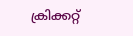ക്രിക്കറ്റ്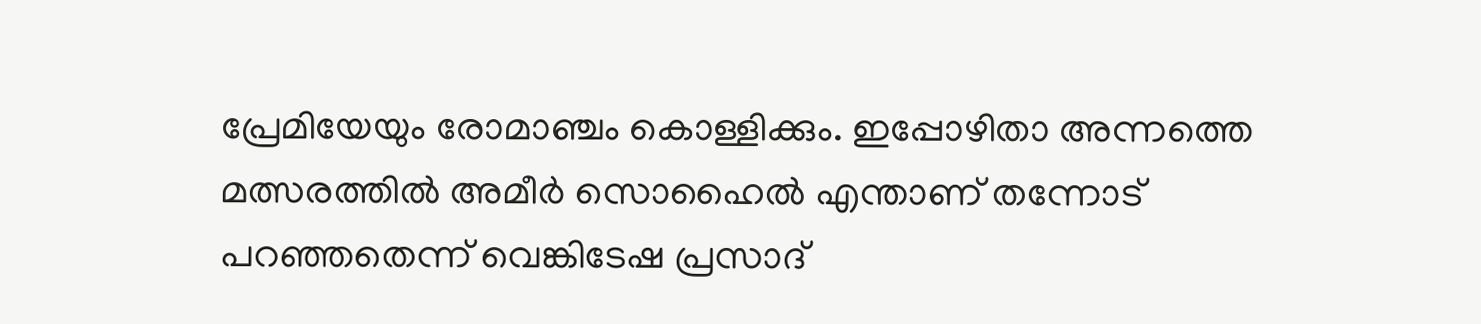പ്രേമിയേയും രോമാഞ്ചം കൊള്ളിക്കും. ഇപ്പോഴിതാ അന്നത്തെ മത്സരത്തില്‍ അമീര്‍ സൊഹൈല്‍ എന്താണ് തന്നോട് പറഞ്ഞതെന്ന് വെങ്കിടേഷ പ്രസാദ്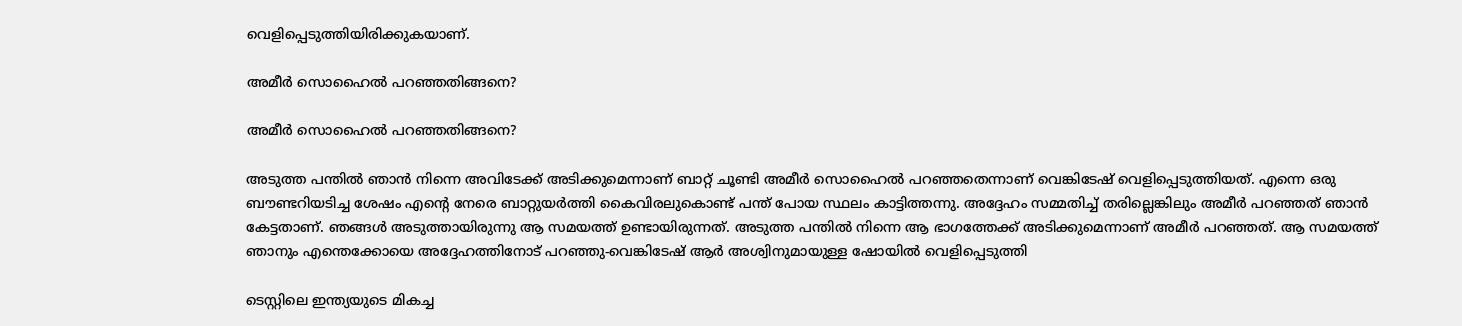വെളിപ്പെടുത്തിയിരിക്കുകയാണ്.

അമീര്‍ സൊഹൈല്‍ പറഞ്ഞതിങ്ങനെ?

അമീര്‍ സൊഹൈല്‍ പറഞ്ഞതിങ്ങനെ?

അടുത്ത പന്തില്‍ ഞാന്‍ നിന്നെ അവിടേക്ക് അടിക്കുമെന്നാണ് ബാറ്റ് ചൂണ്ടി അമീര്‍ സൊഹൈല്‍ പറഞ്ഞതെന്നാണ് വെങ്കിടേഷ് വെളിപ്പെടുത്തിയത്. എന്നെ ഒരു ബൗണ്ടറിയടിച്ച ശേഷം എന്റെ നേരെ ബാറ്റുയര്‍ത്തി കൈവിരലുകൊണ്ട് പന്ത് പോയ സ്ഥലം കാട്ടിത്തന്നു. അദ്ദേഹം സമ്മതിച്ച് തരില്ലെങ്കിലും അമീര്‍ പറഞ്ഞത് ഞാന്‍ കേട്ടതാണ്. ഞങ്ങള്‍ അടുത്തായിരുന്നു ആ സമയത്ത് ഉണ്ടായിരുന്നത്. അടുത്ത പന്തില്‍ നിന്നെ ആ ഭാഗത്തേക്ക് അടിക്കുമെന്നാണ് അമീര്‍ പറഞ്ഞത്. ആ സമയത്ത് ഞാനും എന്തെക്കോയെ അദ്ദേഹത്തിനോട് പറഞ്ഞു-വെങ്കിടേഷ് ആര്‍ അശ്വിനുമായുള്ള ഷോയില്‍ വെളിപ്പെടുത്തി

ടെസ്റ്റിലെ ഇന്ത്യയുടെ മികച്ച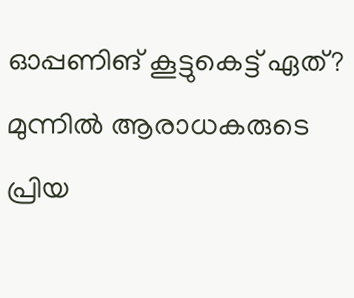ഓപ്പണിങ് കൂട്ടുകെട്ട് ഏത്? മുന്നില്‍ ആരാധകരുടെ പ്രിയ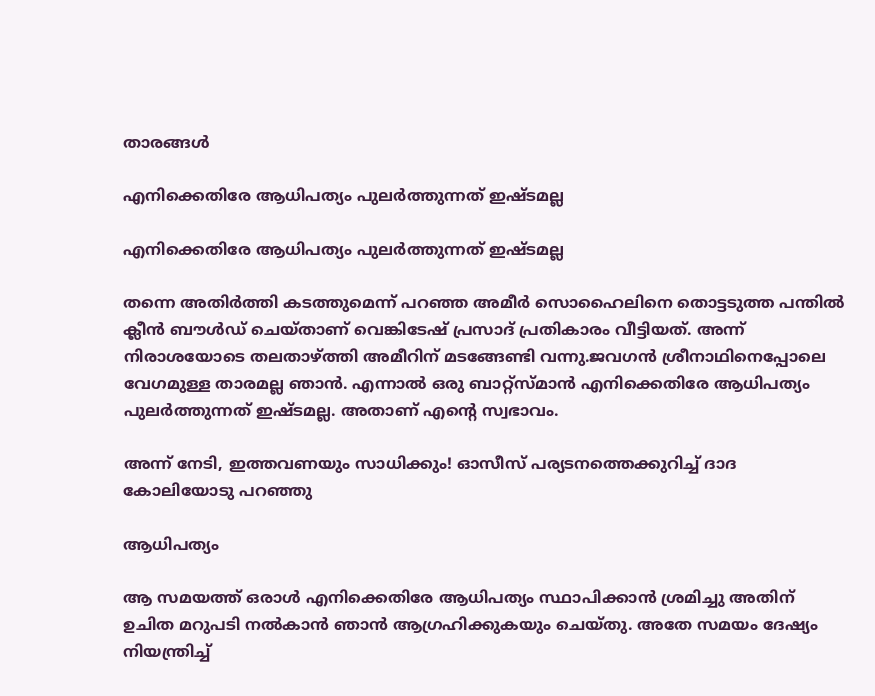താരങ്ങള്‍

എനിക്കെതിരേ ആധിപത്യം പുലര്‍ത്തുന്നത് ഇഷ്ടമല്ല

എനിക്കെതിരേ ആധിപത്യം പുലര്‍ത്തുന്നത് ഇഷ്ടമല്ല

തന്നെ അതിര്‍ത്തി കടത്തുമെന്ന് പറഞ്ഞ അമീര്‍ സൊഹൈലിനെ തൊട്ടടുത്ത പന്തില്‍ ക്ലീന്‍ ബൗള്‍ഡ് ചെയ്താണ് വെങ്കിടേഷ് പ്രസാദ് പ്രതികാരം വീട്ടിയത്. അന്ന് നിരാശയോടെ തലതാഴ്ത്തി അമീറിന് മടങ്ങേണ്ടി വന്നു.ജവഗന്‍ ശ്രീനാഥിനെപ്പോലെ വേഗമുള്ള താരമല്ല ഞാന്‍. എന്നാല്‍ ഒരു ബാറ്റ്‌സ്മാന്‍ എനിക്കെതിരേ ആധിപത്യം പുലര്‍ത്തുന്നത് ഇഷ്ടമല്ല. അതാണ് എന്റെ സ്വഭാവം.

അന്ന് നേടി, ഇത്തവണയും സാധിക്കും! ഓസീസ് പര്യടനത്തെക്കുറിച്ച് ദാദ കോലിയോടു പറഞ്ഞു

ആധിപത്യം

ആ സമയത്ത് ഒരാള്‍ എനിക്കെതിരേ ആധിപത്യം സ്ഥാപിക്കാന്‍ ശ്രമിച്ചു അതിന് ഉചിത മറുപടി നല്‍കാന്‍ ഞാന്‍ ആഗ്രഹിക്കുകയും ചെയ്തു. അതേ സമയം ദേഷ്യം നിയന്ത്രിച്ച്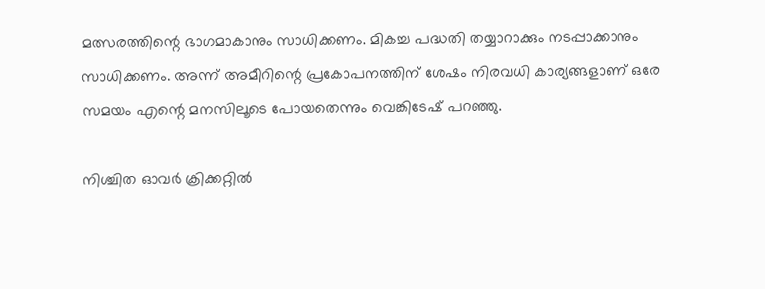മത്സരത്തിന്റെ ഭാഗമാകാനും സാധിക്കണം. മികച്ച പദ്ധതി തയ്യാറാക്കും നടപ്പാക്കാനും സാധിക്കണം. അന്ന് അമീറിന്റെ പ്രകോപനത്തിന് ശേഷം നിരവധി കാര്യങ്ങളാണ് ഒരേ സമയം എന്റെ മനസിലൂടെ പോയതെന്നും വെങ്കിടേഷ് പറഞ്ഞു.

നിശ്ചിത ഓവര്‍ ക്രിക്കറ്റില്‍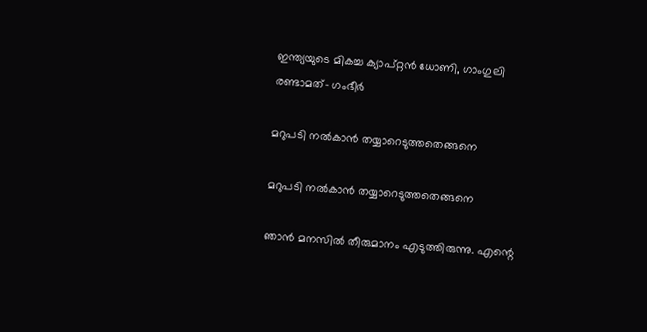ഇന്ത്യയുടെ മികച്ച ക്യാപ്റ്റന്‍ ധോണി, ഗാംഗുലി രണ്ടാമത്- ഗംഭീര്‍

മറുപടി നല്‍കാന്‍ തയ്യാറെടുത്തതെങ്ങനെ

മറുപടി നല്‍കാന്‍ തയ്യാറെടുത്തതെങ്ങനെ

ഞാന്‍ മനസില്‍ തീരുമാനം എടുത്തിരുന്നു. എന്റെ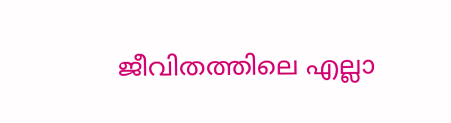ജീവിതത്തിലെ എല്ലാ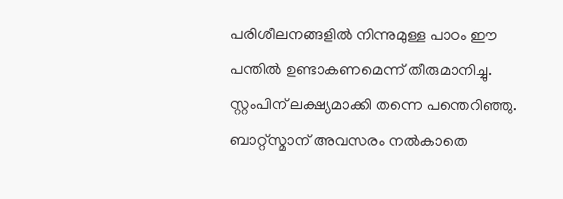പരിശീലനങ്ങളില്‍ നിന്നുമുള്ള പാഠം ഈ പന്തില്‍ ഉണ്ടാകണമെന്ന് തീരുമാനിച്ചു. സ്റ്റംപിന് ലക്ഷ്യമാക്കി തന്നെ പന്തെറിഞ്ഞു. ബാറ്റ്‌സ്മാന് അവസരം നല്‍കാതെ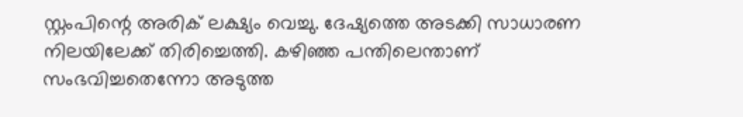സ്റ്റംപിന്റെ അരിക് ലക്ഷ്യം വെച്ചു. ദേഷ്യത്തെ അടക്കി സാധാരണ നിലയിലേക്ക് തിരിച്ചെത്തി. കഴിഞ്ഞ പന്തിലെന്താണ് സംഭവിച്ചതെന്നോ അടുത്ത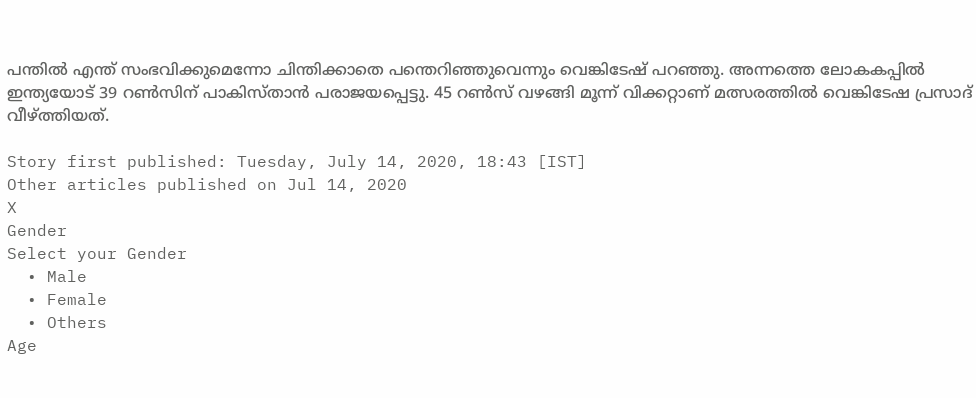പന്തില്‍ എന്ത് സംഭവിക്കുമെന്നോ ചിന്തിക്കാതെ പന്തെറിഞ്ഞുവെന്നും വെങ്കിടേഷ് പറഞ്ഞു. അന്നത്തെ ലോകകപ്പില്‍ ഇന്ത്യയോട് 39 റണ്‍സിന് പാകിസ്താന്‍ പരാജയപ്പെട്ടു. 45 റണ്‍സ് വഴങ്ങി മൂന്ന് വിക്കറ്റാണ് മത്സരത്തില്‍ വെങ്കിടേഷ പ്രസാദ് വീഴ്ത്തിയത്.

Story first published: Tuesday, July 14, 2020, 18:43 [IST]
Other articles published on Jul 14, 2020
X
Gender
Select your Gender
  • Male
  • Female
  • Others
Age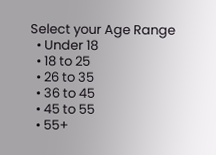Select your Age Range
  • Under 18
  • 18 to 25
  • 26 to 35
  • 36 to 45
  • 45 to 55
  • 55+